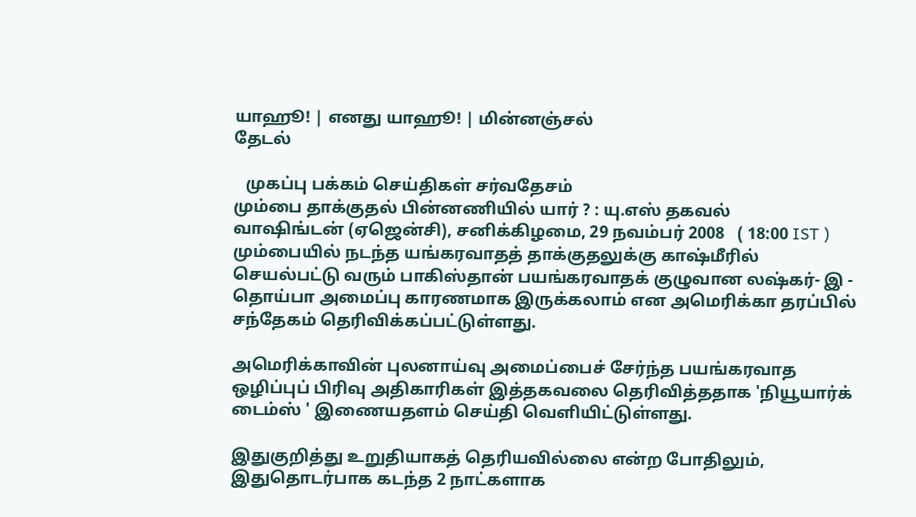யாஹூ! | எனது யாஹூ! | மின்னஞ்சல்
தேடல்

   முகப்பு பக்கம் செய்திகள் சர்வதேசம்
மும்பை தாக்குதல் பின்னணியில் யார் ? : யு.எஸ் தகவல்
வாஷிங்டன் (ஏஜென்சி), சனிக்கிழமை, 29 நவம்பர் 2008   ( 18:00 IST )
மும்பையில் நடந்த யங்கரவாதத் தாக்குதலுக்கு காஷ்மீரில் செயல்பட்டு வரும் பாகிஸ்தான் பயங்கரவாதக் குழுவான லஷ்கர்- இ - தொய்பா அமைப்பு காரணமாக இருக்கலாம் என அமெரிக்கா தரப்பில் சந்தேகம் தெரிவிக்கப்பட்டுள்ளது.

அமெரிக்காவின் புலனாய்வு அமைப்பைச் சேர்ந்த பயங்கரவாத ஒழிப்புப் பிரிவு அதிகாரிகள் இத்தகவலை தெரிவித்ததாக 'நியூயார்க் டைம்ஸ் ' இணையதளம் செய்தி வெளியிட்டுள்ளது.

இதுகுறித்து உறுதியாகத் தெரியவில்லை என்ற போதிலும், இதுதொடர்பாக கடந்த 2 நாட்களாக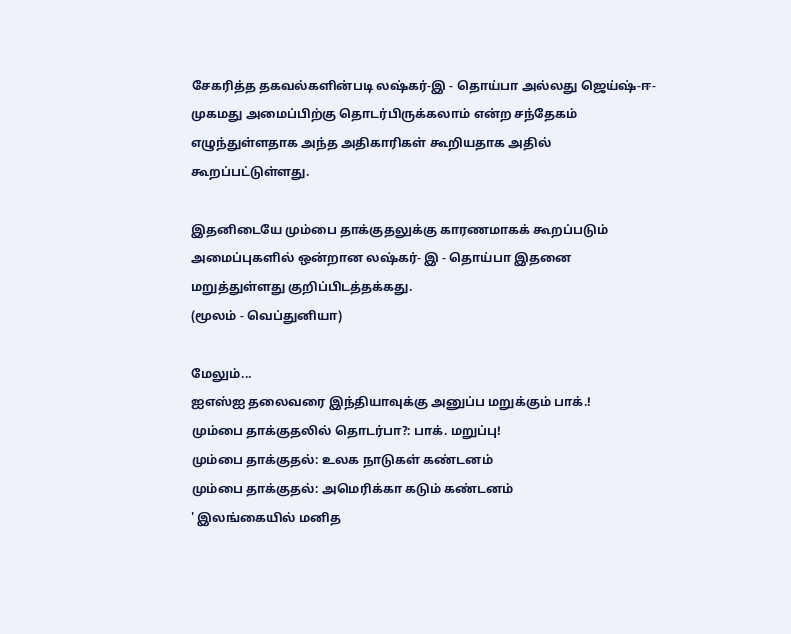சேகரித்த தகவல்களின்படி லஷ்கர்-இ - தொய்பா அல்லது ஜெய்ஷ்-ஈ-முகமது அமைப்பிற்கு தொடர்பிருக்கலாம் என்ற சந்தேகம் எழுந்துள்ளதாக அந்த அதிகாரிகள் கூறியதாக அதில் கூறப்பட்டுள்ளது.

இதனிடையே மும்பை தாக்குதலுக்கு காரணமாகக் கூறப்படும் அமைப்புகளில் ஒன்றான லஷ்கர்- இ - தொய்பா இதனை மறுத்துள்ளது குறிப்பிடத்தக்கது.
(மூலம் - வெப்துனியா)

மேலும்...
ஐஎ‌ஸ்ஐ தலைவ‌ரை இ‌ந்‌தியாவுக்கு அனுப்ப மறுக்கும் பாக்.!
மு‌ம்பை தா‌க்குத‌லி‌ல் தொட‌ர்பா?: பா‌க். மறு‌ப்பு!
மும்பை தாக்குதல்: உலக நாடுகள் கண்டனம்
மு‌ம்பை தா‌க்குத‌ல்: அமெ‌ரி‌க்கா கடு‌ம் க‌ண்டன‌ம்
' இல‌ங்கை‌யி‌ல் ம‌னித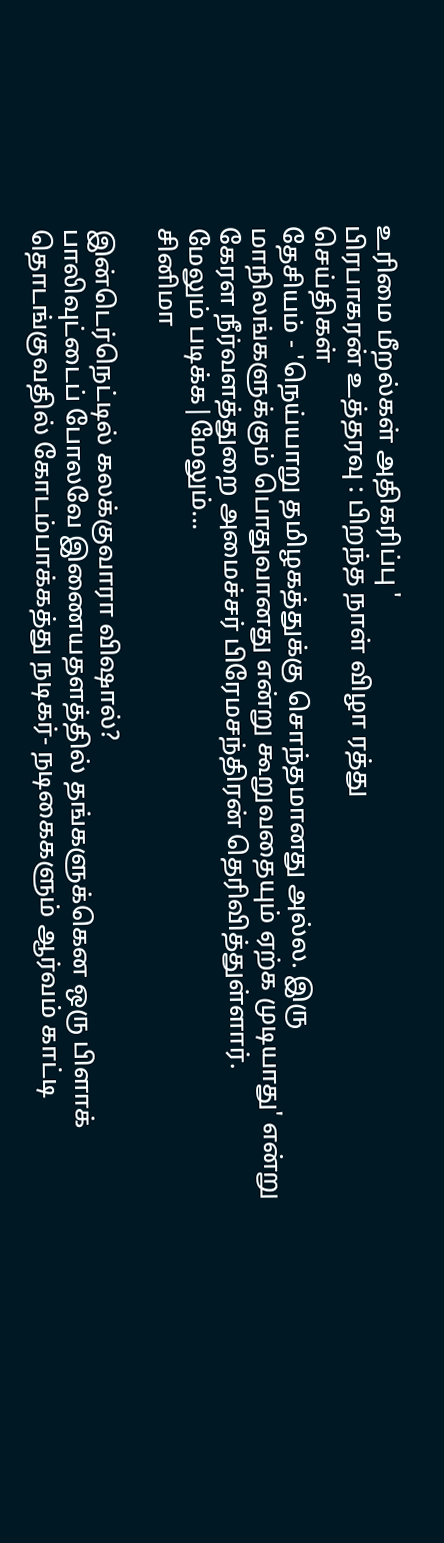உ‌ரிமை ‌மீற‌ல்க‌ள் அதிகரிப்பு '
பிரபாகரன் உத்தரவு : பிறந்த நாள் விழா ரத்து
செய்திகள்
தேசியம் - 'நெய்யாறு தமிழகத்துக்கு சொந்தமானது அல்ல. இரு மாநிலங்களுக்கும் பொதுவானது என்று கூறுவதையும் ஏற்க முடியாது' என்று கேரள நீர்வளத்துறை அமைச்சர் பிரேமசந்திரன் தெரிவித்துள்ளார்.
மேலும் படிக்க|மேலும்...
சினிமா

இன்டெர்நெட்டில் கலக்குவாரா விஷால்?
பாலிவுட்டைப் போலவே இணையதளத்தில் தங்களுக்கென ஒரு பிளாக் தொடங்குவதில் கோடம்பாக்கத்து நடிகர்- நடிகைகளும் ஆர்வம் காட்டி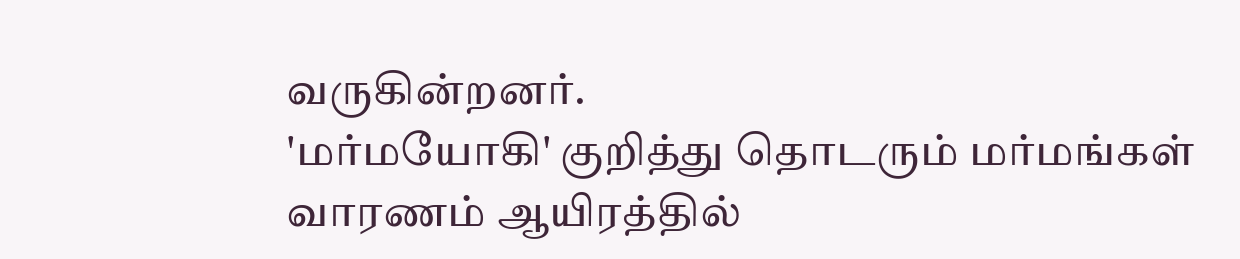வருகின்றனர்.
'மர்மயோகி' குறித்து தொடரும் மர்மங்கள்
வாரணம் ஆயிரத்தில்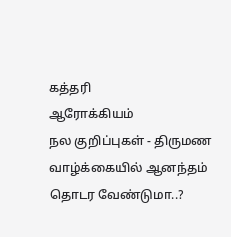கத்தரி
ஆரோக்கியம்
நல குறிப்புகள் - திருமண வாழ்க்கையில் ஆனந்தம் தொடர வேண்டுமா..?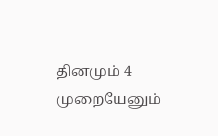தினமும் 4 முறையேனும்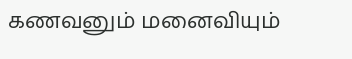கணவனும் மனைவியும்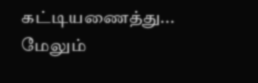கட்டியணைத்து...
மேலும்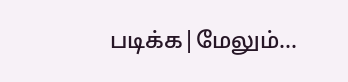படிக்க|மேலும்...